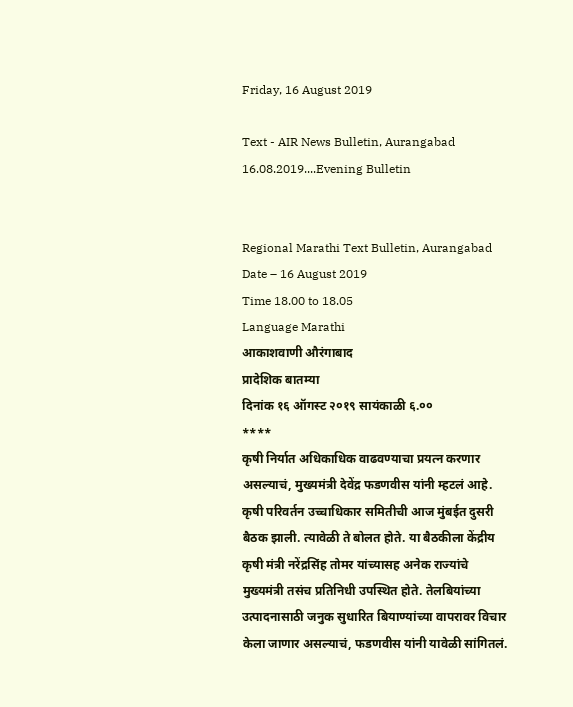Friday, 16 August 2019

Text - AIR News Bulletin, Aurangabad 16.08.2019....Evening Bulletin


Regional Marathi Text Bulletin, Aurangabad
Date – 16 August 2019
Time 18.00 to 18.05
Language Marathi
आकाशवाणी औरंगाबाद
प्रादेशिक बातम्या
दिनांक १६ ऑगस्ट २०१९ सायंकाळी ६.००
****
कृषी निर्यात अधिकाधिक वाढवण्याचा प्रयत्न करणार असल्याचं, मुख्यमंत्री देवेंद्र फडणवीस यांनी म्हटलं आहे. कृषी परिवर्तन उच्चाधिकार समितीची आज मुंबईत दुसरी बैठक झाली. त्यावेळी ते बोलत होते. या बैठकीला केंद्रीय कृषी मंत्री नरेंद्रसिंह तोमर यांच्यासह अनेक राज्यांचे मुख्यमंत्री तसंच प्रतिनिधी उपस्थित होते. तेलबियांच्या उत्पादनासाठी जनुक सुधारित बियाण्यांच्या वापरावर विचार केला जाणार असल्याचं, फडणवीस यांनी यावेळी सांगितलं.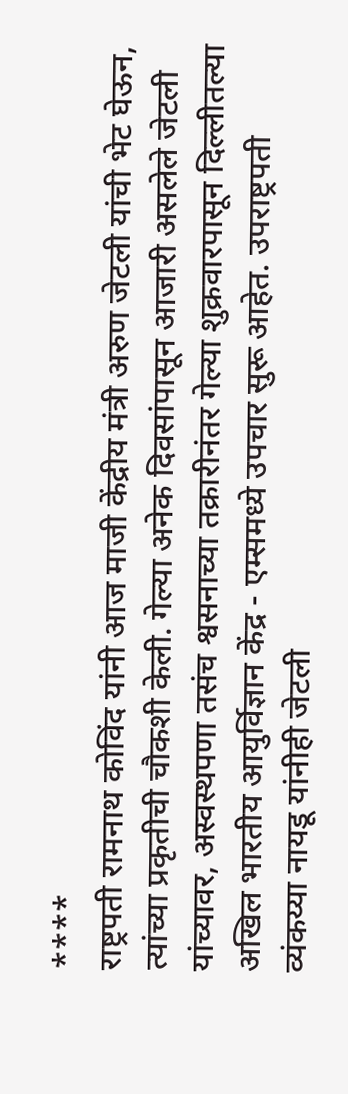****
राष्ट्रपती रामनाथ कोविंद यांनी आज माजी केंद्रीय मंत्री अरुण जेटली यांची भेट घेऊन, त्यांच्या प्रकृतीची चौकशी केली. गेल्या अनेक दिवसांपासून आजारी असलेले जेटली यांच्यावर, अस्वस्थपणा तसंच श्वसनाच्या तक्रारीनंतर गेल्या शुक्रवारपासून दिल्लीतल्या अखिल भारतीय आयुर्विज्ञान केंद्र - एम्समध्ये उपचार सुरू आहेत. उपराष्ट्रपती व्यंकय्या नायडू यांनीही जेटली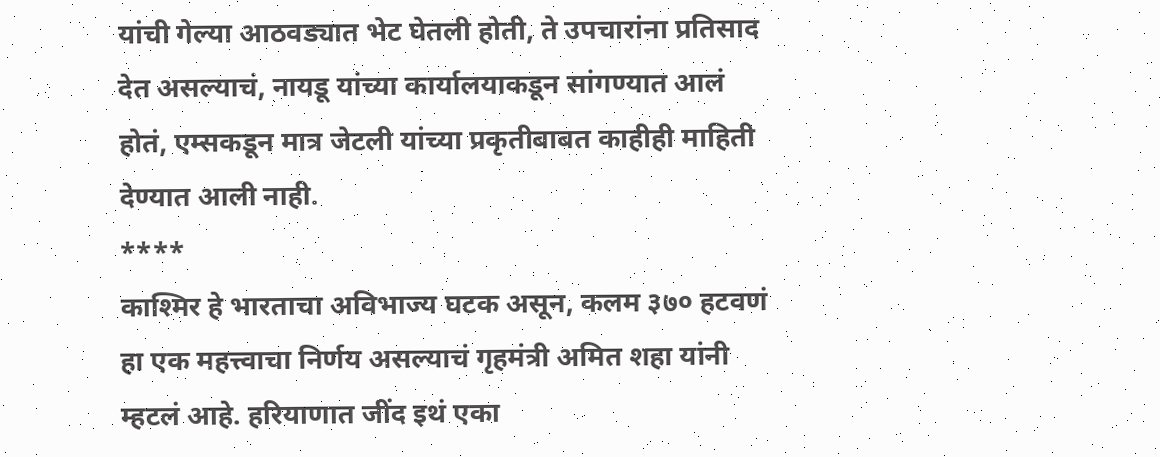यांची गेल्या आठवड्यात भेट घेतली होती, ते उपचारांना प्रतिसाद देत असल्याचं, नायडू यांच्या कार्यालयाकडून सांगण्यात आलं होतं, एम्सकडून मात्र जेटली यांच्या प्रकृतीबाबत काहीही माहिती देण्यात आली नाही.
****
काश्मिर हे भारताचा अविभाज्य घटक असून, कलम ३७० हटवणं हा एक महत्त्वाचा निर्णय असल्याचं गृहमंत्री अमित शहा यांनी म्हटलं आहे. हरियाणात जींद इथं एका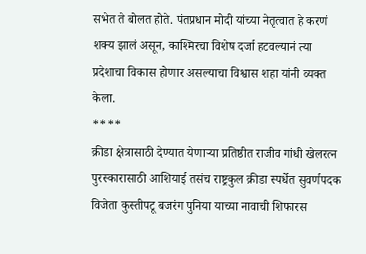सभेत ते बोलत होते. पंतप्रधान मोदी यांच्या नेतृत्वात हे करणं शक्य झालं असून, काश्मिरचा विशेष दर्जा हटवल्यानं त्या प्रदेशाचा विकास होणार असल्याचा विश्वास शहा यांनी व्यक्त केला.
****
क्रीडा क्षेत्रासाठी देण्यात येणाऱ्या प्रतिष्ठीत राजीव गांधी खेलरत्न पुरस्कारासाठी आशियाई तसंच राष्ट्रकुल क्रीडा स्पर्धेत सुवर्णपदक विजेता कुस्तीपटू बजरंग पुनिया याच्या नावाची शिफारस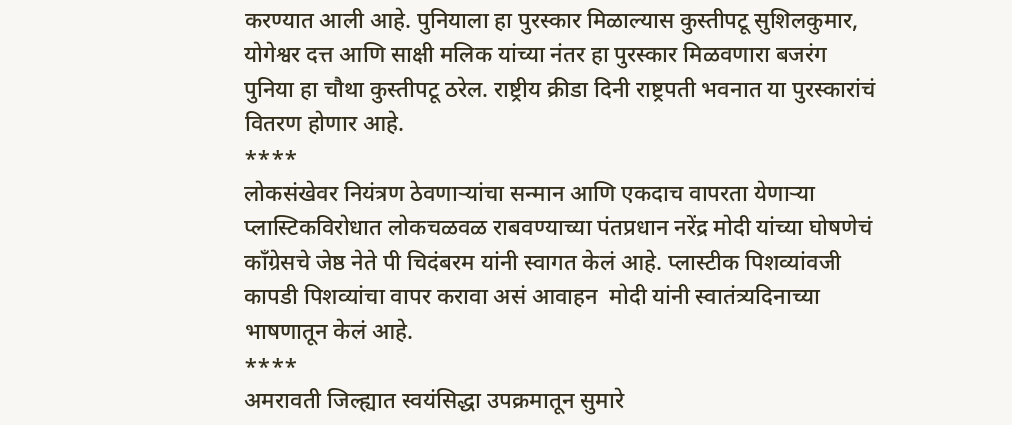करण्यात आली आहे. पुनियाला हा पुरस्कार मिळाल्यास कुस्तीपटू सुशिलकुमार, योगेश्वर दत्त आणि साक्षी मलिक यांच्या नंतर हा पुरस्कार मिळवणारा बजरंग पुनिया हा चौथा कुस्तीपटू ठरेल. राष्ट्रीय क्रीडा दिनी राष्ट्रपती भवनात या पुरस्कारांचं वितरण होणार आहे.
****
लोकसंखेवर नियंत्रण ठेवणाऱ्यांचा सन्मान आणि एकदाच वापरता येणाऱ्या प्लास्टिकविरोधात लोकचळवळ राबवण्याच्या पंतप्रधान नरेंद्र मोदी यांच्या घोषणेचं काँग्रेसचे जेष्ठ नेते पी चिदंबरम यांनी स्वागत केलं आहे. प्लास्टीक पिशव्यांवजी कापडी पिशव्यांचा वापर करावा असं आवाहन  मोदी यांनी स्वातंत्र्यदिनाच्या भाषणातून केलं आहे.
****
अमरावती जिल्ह्यात स्वयंसिद्धा उपक्रमातून सुमारे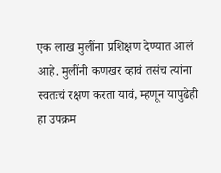एक लाख मुलींना प्रशिक्षण देण्यात आलं आहे. मुलींनी कणखर व्हावं तसंच त्यांना स्वतःचं रक्षण करता यावं, म्हणून यापुढेही हा उपक्रम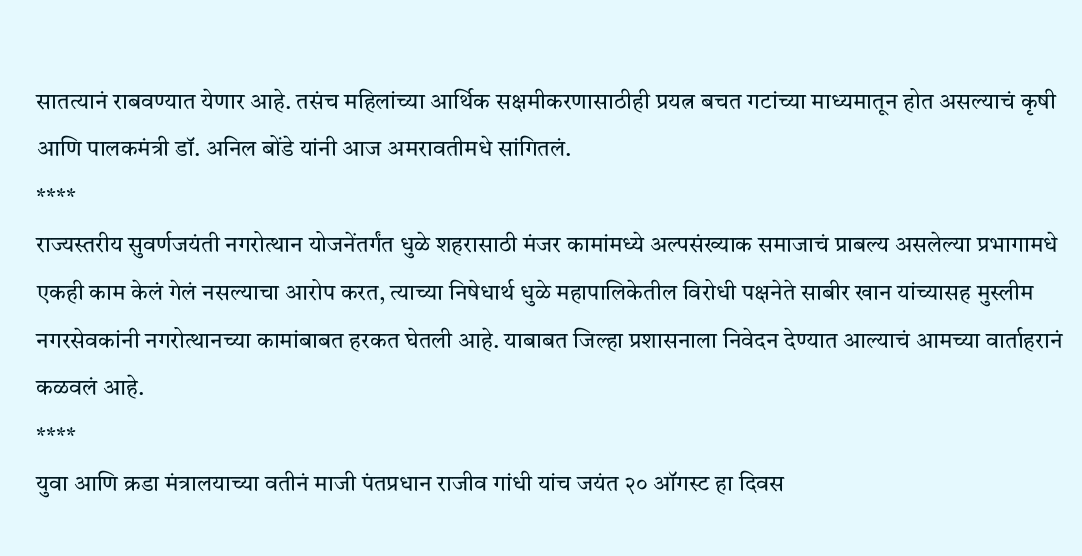सातत्यानं राबवण्यात येणार आहे. तसंच महिलांच्या आर्थिक सक्षमीकरणासाठीही प्रयत्न बचत गटांच्या माध्यमातून होत असल्याचं कृषी आणि पालकमंत्री डॉ. अनिल बोंडे यांनी आज अमरावतीमधे सांगितलं.
****
राज्यस्तरीय सुवर्णजयंती नगरोत्थान योजनेंतर्गंत धुळे शहरासाठी मंजर कामांमध्ये अल्पसंख्याक समाजाचं प्राबल्य असलेल्या प्रभागामधे एकही काम केलं गेलं नसल्याचा आरोप करत, त्याच्या निषेधार्थ धुळे महापालिकेतील विरोधी पक्षनेते साबीर खान यांच्यासह मुस्लीम नगरसेवकांनी नगरोत्थानच्या कामांबाबत हरकत घेतली आहे. याबाबत जिल्हा प्रशासनाला निवेदन देण्यात आल्याचं आमच्या वार्ताहरानं कळवलं आहे.
****
युवा आणि क्रडा मंत्रालयाच्या वतीनं माजी पंतप्रधान राजीव गांधी यांच जयंत २० ऑगस्ट हा दिवस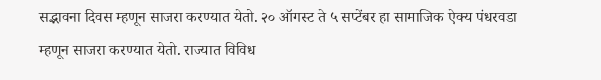सद्भावना दिवस म्हणून साजरा करण्यात येतो. २० ऑगस्ट ते ५ सप्टेंबर हा सामाजिक ऐक्य पंधरवडा म्हणून साजरा करण्यात येतो. राज्यात विविध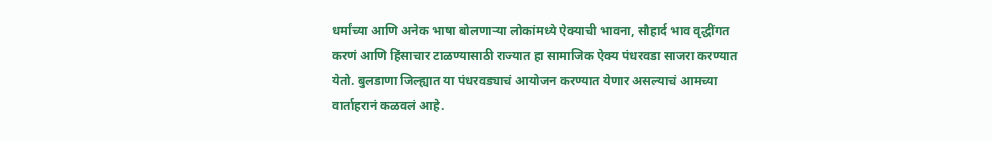धर्मांच्या आणि अनेक भाषा बोलणाऱ्या लोकांमध्ये ऐक्याची भावना, सौहार्द भाव वृद्धींगत करणं आणि हिंसाचार टाळण्यासाठी राज्यात हा सामाजिक ऐक्य पंधरवडा साजरा करण्यात येतो. बुलडाणा जिल्ह्यात या पंधरवड्याचं आयोजन करण्यात येणार असल्याचं आमच्या वार्ताहरानं कळवलं आहे.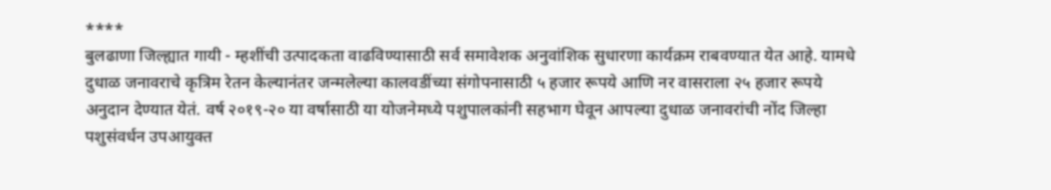****
बुलढाणा जिल्ह्यात गायी - म्हशींची उत्पादकता वाढविण्यासाठी सर्व समावेशक अनुवांशिक सुधारणा कार्यक्रम राबवण्यात येत आहे. यामधे दुधाळ जनावराचे कृत्रिम रेतन केल्यानंतर जन्मलेल्या कालवडींच्या संगोपनासाठी ५ हजार रूपये आणि नर वासराला २५ हजार रूपये अनुदान देण्यात येतं. वर्ष २०१९-२० या वर्षासाठी या योजनेमध्ये पशुपालकांनी सहभाग घेवून आपल्या दुधाळ जनावरांची नोंद जिल्हा पशुसंवर्धन उपआयुक्त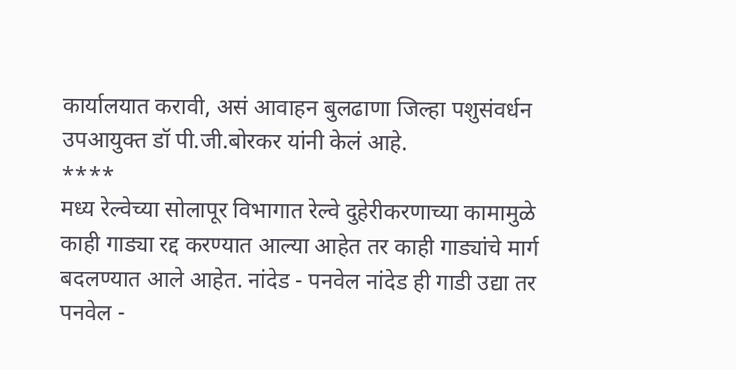कार्यालयात करावी, असं आवाहन बुलढाणा जिल्हा पशुसंवर्धन उपआयुक्त डॉ पी.जी.बोरकर यांनी केलं आहे.
****
मध्य रेल्वेच्या सोलापूर विभागात रेल्वे दुहेरीकरणाच्या कामामुळे काही गाड्या रद्द करण्यात आल्या आहेत तर काही गाड्यांचे मार्ग बदलण्यात आले आहेत. नांदेड - पनवेल नांदेड ही गाडी उद्या तर पनवेल -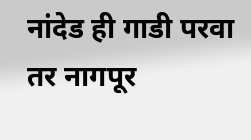नांदेड ही गाडी परवा तर नागपूर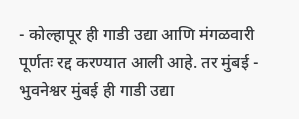- कोल्हापूर ही गाडी उद्या आणि मंगळवारी पूर्णतः रद्द करण्यात आली आहे. तर मुंबई - भुवनेश्वर मुंबई ही गाडी उद्या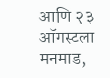आणि २३ ऑगस्टला मनमाड,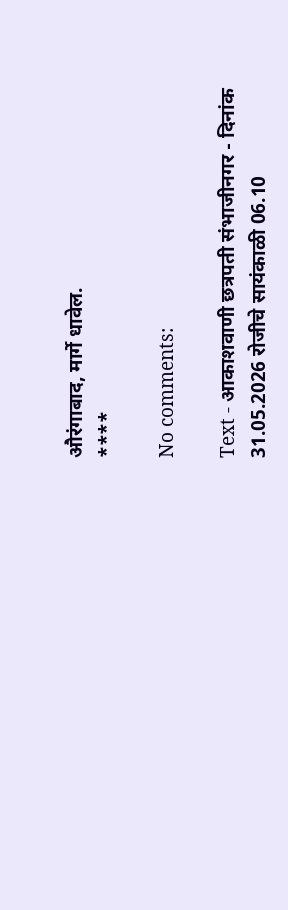औरंगाबाद, मार्गे धावेल.
****

No comments:

Text - आकाशवाणी छत्रपती संभाजीनगर - दिनांक 31.05.2026 रोजीचे सायंकाळी 06.10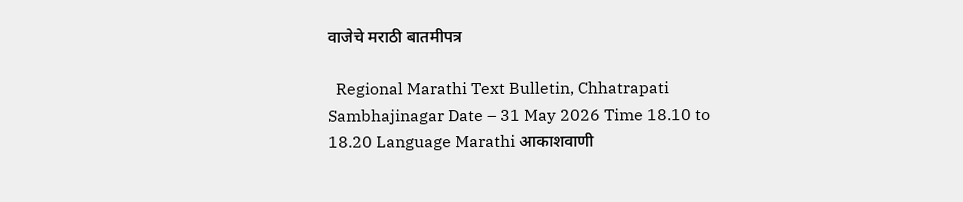वाजेचे मराठी बातमीपत्र

  Regional Marathi Text Bulletin, Chhatrapati Sambhajinagar Date – 31 May 2026 Time 18.10 to 18.20 Language Marathi आकाशवाणी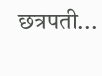छत्रपती...